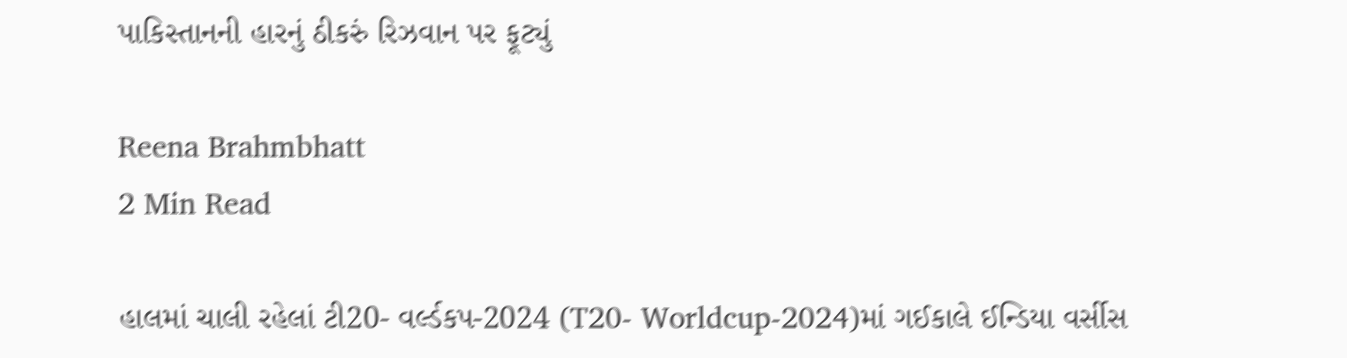પાકિસ્તાનની હારનું ઠીકરું રિઝવાન પર ફૂટ્યું

Reena Brahmbhatt
2 Min Read

હાલમાં ચાલી રહેલાં ટી20- વર્લ્ડકપ-2024 (T20- Worldcup-2024)માં ગઈકાલે ઈન્ડિયા વર્સીસ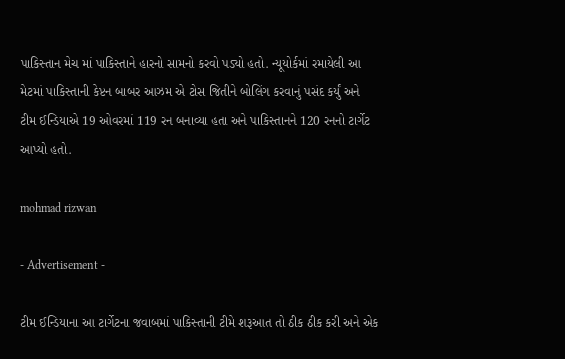પાકિસ્તાન મેચ માં પાકિસ્તાને હારનો સામનો કરવો પડ્યો હતો. ન્યૂયોર્કમાં રમાયેલી આ મેટમાં પાકિસ્તાની કેપ્ટન બાબર આઝમ એ ટોસ જિતીને બોલિંગ કરવાનું પસંદ કર્યું અને ટીમ ઈન્ડિયાએ 19 ઓવરમાં 119 રન બનાવ્યા હતા અને પાકિસ્તાનને 120 રનનો ટાર્ગેટ આપ્યો હતો.

mohmad rizwan

- Advertisement -

ટીમ ઈન્ડિયાના આ ટાર્ગેટના જવાબમાં પાકિસ્તાની ટીમે શરૂઆત તો ઠીક ઠીક કરી અને એક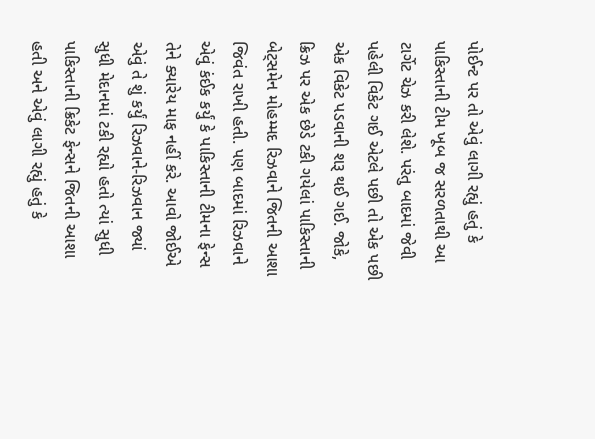પોઈન્ટ પર તો એવું લાગી રહ્યું હતું કે પાકિસ્તાની ટીમ ખૂબ જ સરળતાથી આ ટાર્ગેટ ચેઝ કરી લેશે. પરંતુ બાદમાં જેવી પહેલી વિકેટ ગઈ એટલે પછી તો એક પછી એક વિકેટ પડવાની શરૂ થઈ ગઈ. જોકે, ક્રિઝ પર એક છેડે ટકી ગયેલાં પાકિસ્તાની બેટ્સમેન મોહમ્મદ રિઝવાને જિતની આશા જિવંત રાખી હતી. પણ બાદમાં રિઝવાને એવું કંઈક કર્યું કે પાકિસ્તાની ટીમના ફેન્સ તેને ક્યારેય માફ નહીં કરે. આવો જોઈએ એવું તે શું કર્યું રિઝવાને-રિઝવાન જ્યાં સુધી મેદાનમાં ટકી રહ્યો હતો ત્યાં સુધી પાકિસ્તાની ક્રિકેટ ફેન્સને જિતની આશા હતી અને એવું લાગી રહ્યું હતું કે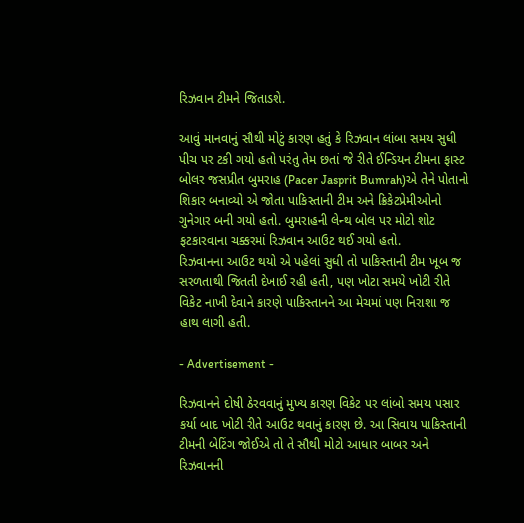રિઝવાન ટીમને જિતાડશે.

આવું માનવાનું સૌથી મોટું કારણ હતું કે રિઝવાન લાંબા સમય સુધી પીચ પર ટકી ગયો હતો પરંતુ તેમ છતાં જે રીતે ઈન્ડિયન ટીમના ફાસ્ટ બોલર જસપ્રીત બુમરાહ (Pacer Jasprit Bumrah)એ તેને પોતાનો શિકાર બનાવ્યો એ જોતા પાકિસ્તાની ટીમ અને ક્રિકેટપ્રેમીઓનો ગુનેગાર બની ગયો હતો. બુમરાહની લેન્થ બોલ પર મોટો શોટ ફટકારવાના ચક્કરમાં રિઝવાન આઉટ થઈ ગયો હતો.
રિઝવાનના આઉટ થયો એ પહેલાં સુધી તો પાકિસ્તાની ટીમ ખૂબ જ સરળતાથી જિતતી દેખાઈ રહી હતી, પણ ખોટા સમયે ખોટી રીતે વિકેટ નાખી દેવાને કારણે પાકિસ્તાનને આ મેચમાં પણ નિરાશા જ હાથ લાગી હતી.

- Advertisement -

રિઝવાનને દોષી ઠેરવવાનું મુખ્ય કારણ વિકેટ પર લાંબો સમય પસાર કર્યા બાદ ખોટી રીતે આઉટ થવાનું કારણ છે. આ સિવાય પાકિસ્તાની ટીમની બેટિંગ જોઈએ તો તે સૌથી મોટો આધાર બાબર અને રિઝવાનની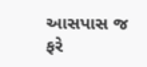આસપાસ જ ફરે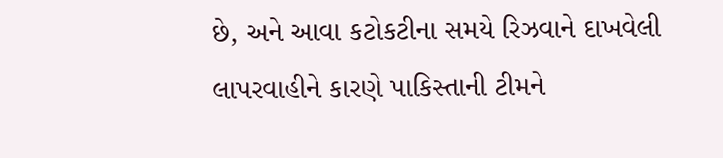છે, અને આવા કટોકટીના સમયે રિઝવાને દાખવેલી લાપરવાહીને કારણે પાકિસ્તાની ટીમને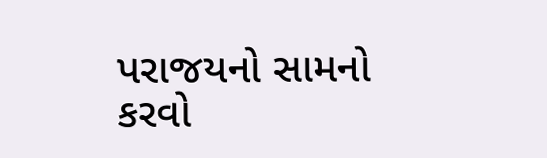પરાજયનો સામનો કરવો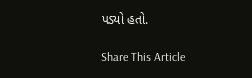પડ્યો હતો.

Share This Article